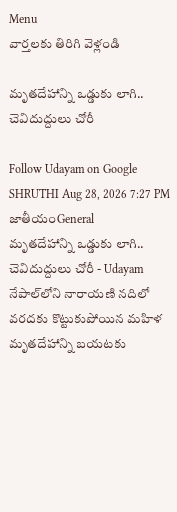Menu
వార్తలకు తిరిగి వెళ్లండి

మృతదేహాన్ని ఒడ్డుకు లాగి.. చెవిదుద్దులు చోరీ

Follow Udayam on Google
SHRUTHI Aug 28, 2026 7:27 PM జాతీయంGeneral
మృతదేహాన్ని ఒడ్డుకు లాగి.. చెవిదుద్దులు చోరీ - Udayam
నేపాల్‌లోని నారాయణి నదిలో వరదకు కొట్టుకుపోయిన మహిళ మృతదేహాన్ని బయటకు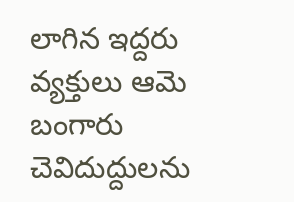లాగిన ఇద్దరు వ్యక్తులు ఆమె బంగారు చెవిదుద్దులను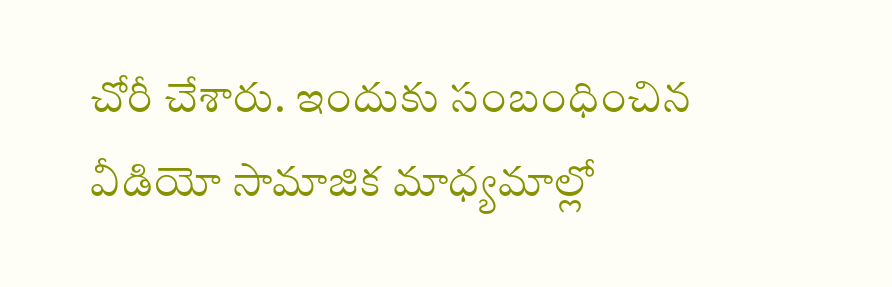చోరీ చేశారు. ఇందుకు సంబంధించిన వీడియో సామాజిక మాధ్యమాల్లో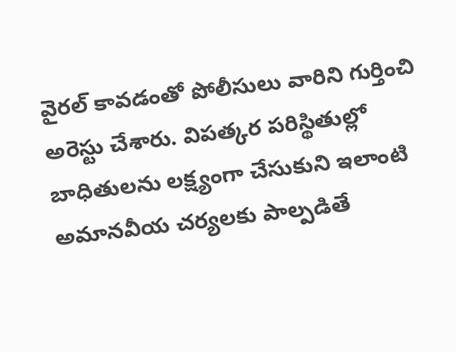వైరల్‌ కావడంతో పోలీసులు వారిని గుర్తించి అరెస్టు చేశారు. విపత్కర పరిస్థితుల్లో బాధితులను లక్ష్యంగా చేసుకుని ఇలాంటి అమానవీయ చర్యలకు పాల్పడితే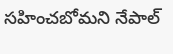సహించబోమని నేపాల్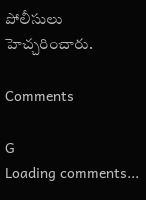పోలీసులు హెచ్చరించారు.

Comments

G
Loading comments...